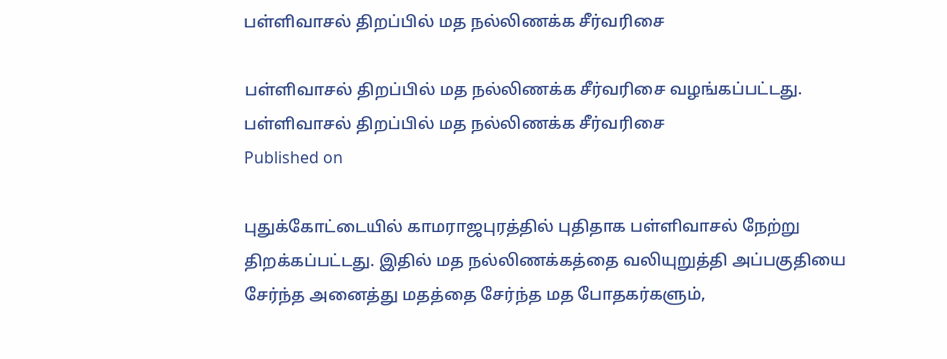பள்ளிவாசல் திறப்பில் மத நல்லிணக்க சீர்வரிசை

பள்ளிவாசல் திறப்பில் மத நல்லிணக்க சீர்வரிசை வழங்கப்பட்டது.
பள்ளிவாசல் திறப்பில் மத நல்லிணக்க சீர்வரிசை
Published on

புதுக்கோட்டையில் காமராஜபுரத்தில் புதிதாக பள்ளிவாசல் நேற்று திறக்கப்பட்டது. இதில் மத நல்லிணக்கத்தை வலியுறுத்தி அப்பகுதியை சேர்ந்த அனைத்து மதத்தை சேர்ந்த மத போதகர்களும்,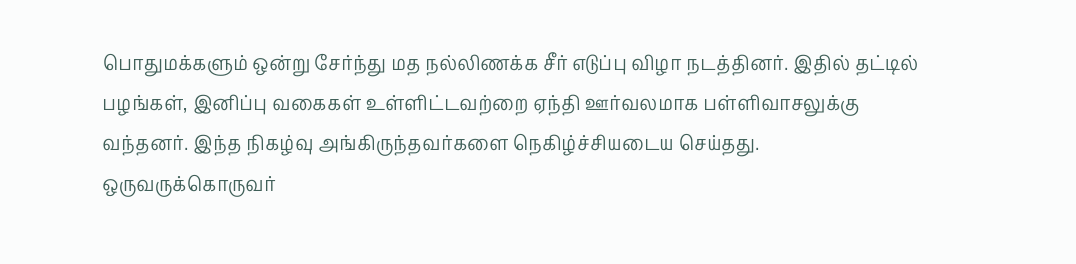பொதுமக்களும் ஒன்று சேர்ந்து மத நல்லிணக்க சீர் எடுப்பு விழா நடத்தினர். இதில் தட்டில் பழங்கள், இனிப்பு வகைகள் உள்ளிட்டவற்றை ஏந்தி ஊர்வலமாக பள்ளிவாசலுக்கு வந்தனர். இந்த நிகழ்வு அங்கிருந்தவர்களை நெகிழ்ச்சியடைய செய்தது. ஒருவருக்கொருவர்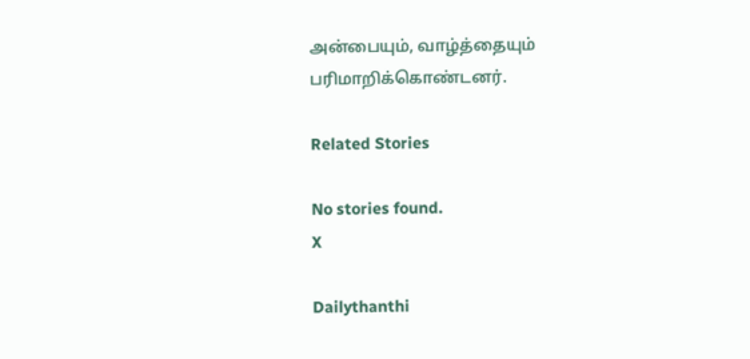அன்பையும், வாழ்த்தையும் பரிமாறிக்கொண்டனர்.

Related Stories

No stories found.
X

Dailythanthi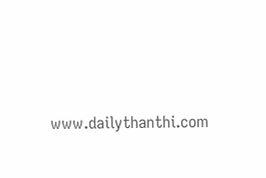www.dailythanthi.com